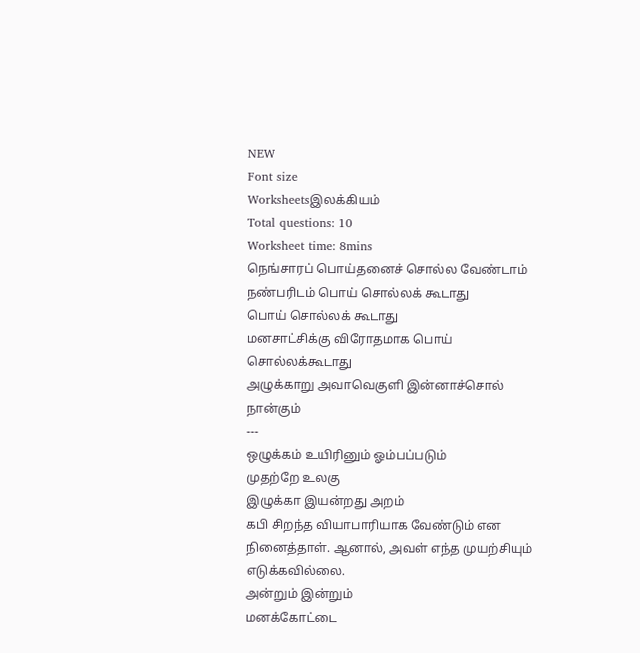NEW
Font size
Worksheetsஇலக்கியம்
Total questions: 10
Worksheet time: 8mins
நெங்சாரப் பொய்தனைச் சொல்ல வேண்டாம்
நண்பரிடம் பொய் சொல்லக் கூடாது
பொய் சொல்லக் கூடாது
மனசாட்சிக்கு விரோதமாக பொய் சொல்லக்கூடாது
அழுக்காறு அவாவெகுளி இன்னாச்சொல் நான்கும்
---
ஒழுக்கம் உயிரினும் ஓம்பப்படும்
முதற்றே உலகு
இழுக்கா இயன்றது அறம்
கபி சிறந்த வியாபாரியாக வேண்டும் என நினைத்தாள். ஆனால், அவள் எந்த முயற்சியும் எடுக்கவில்லை.
அன்றும் இன்றும்
மனக்கோட்டை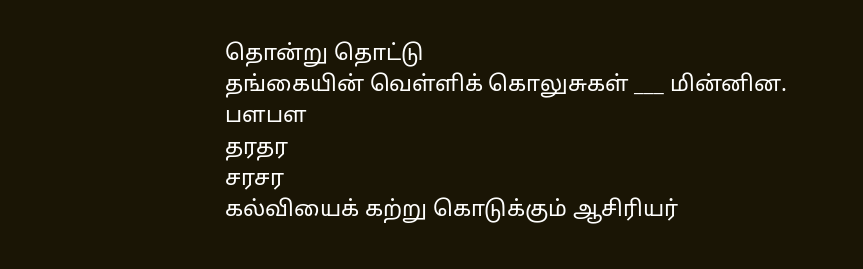தொன்று தொட்டு
தங்கையின் வெள்ளிக் கொலுசுகள் ___ மின்னின.
பளபள
தரதர
சரசர
கல்வியைக் கற்று கொடுக்கும் ஆசிரியர்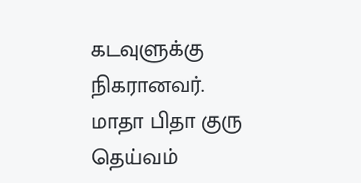கடவுளுக்கு நிகரானவர்.
மாதா பிதா குரு தெய்வம்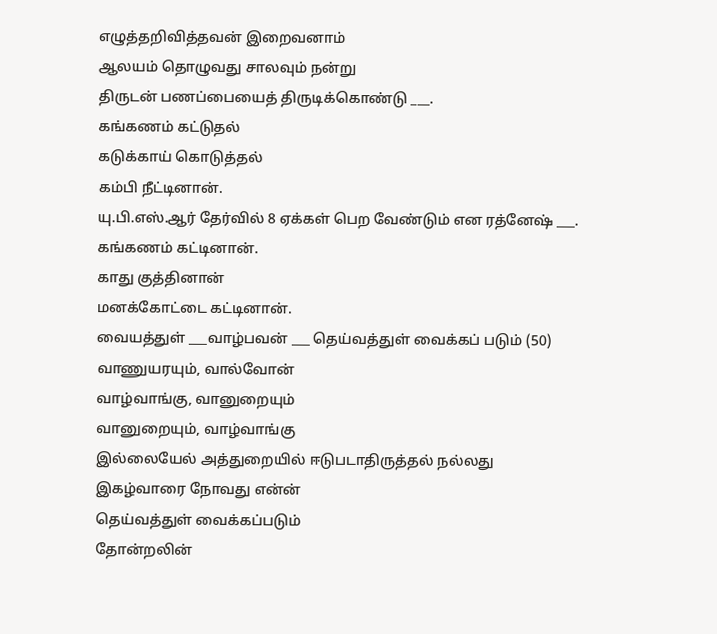எழுத்தறிவித்தவன் இறைவனாம்
ஆலயம் தொழுவது சாலவும் நன்று
திருடன் பணப்பையைத் திருடிக்கொண்டு ___.
கங்கணம் கட்டுதல்
கடுக்காய் கொடுத்தல்
கம்பி நீட்டினான்.
யு.பி.எஸ்.ஆர் தேர்வில் 8 ஏக்கள் பெற வேண்டும் என ரத்னேஷ் ___.
கங்கணம் கட்டினான்.
காது குத்தினான்
மனக்கோட்டை கட்டினான்.
வையத்துள் ___வாழ்பவன் ___ தெய்வத்துள் வைக்கப் படும் (50)
வாணுயரயும், வால்வோன்
வாழ்வாங்கு, வானுறையும்
வானுறையும், வாழ்வாங்கு
இல்லையேல் அத்துறையில் ஈடுபடாதிருத்தல் நல்லது
இகழ்வாரை நோவது என்ன்
தெய்வத்துள் வைக்கப்படும்
தோன்றலின்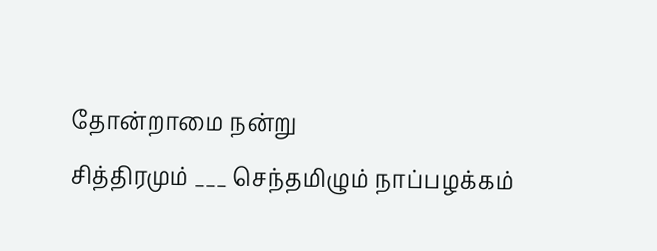தோன்றாமை நன்று
சித்திரமும் ___ செந்தமிழும் நாப்பழக்கம்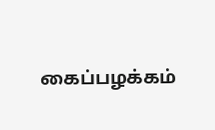கைப்பழக்கம்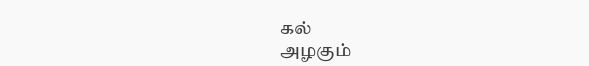கல்
அழகும்